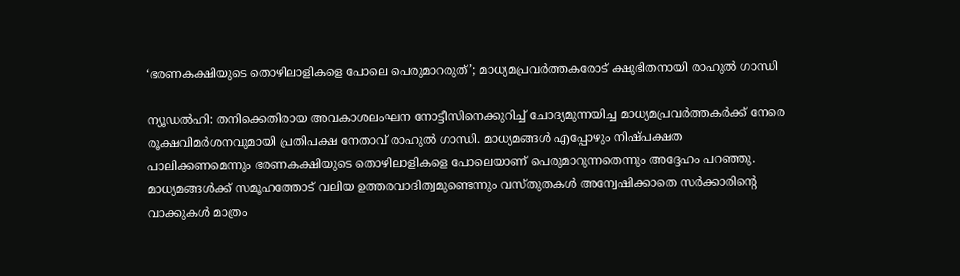‘ഭരണകക്ഷിയുടെ തൊഴിലാളികളെ പോലെ പെരുമാറരുത്’; മാധ്യമപ്രവർത്തകരോട് ക്ഷുഭിതനായി രാഹുൽ ഗാന്ധി

ന്യൂഡൽഹി: തനിക്കെതിരായ അവകാശലംഘന നോട്ടീസിനെക്കുറിച്ച് ചോദ്യമുന്നയിച്ച മാധ്യമപ്രവർത്തകർക്ക് നേരെ രൂക്ഷവിമർശനവുമായി പ്രതിപക്ഷ നേതാവ് രാഹുൽ ഗാന്ധി. മാധ്യമങ്ങൾ എപ്പോഴും നിഷ്പക്ഷത പാലിക്കണമെന്നും ഭരണകക്ഷിയുടെ തൊഴിലാളികളെ പോലെയാണ് പെരുമാറുന്നതെന്നും അദ്ദേഹം പറഞ്ഞു. മാധ്യമങ്ങൾക്ക് സമൂഹത്തോട് വലിയ ഉത്തരവാദിത്വമുണ്ടെന്നും വസ്തുതകൾ അന്വേഷിക്കാതെ സർക്കാരിന്റെ വാക്കുകൾ മാത്രം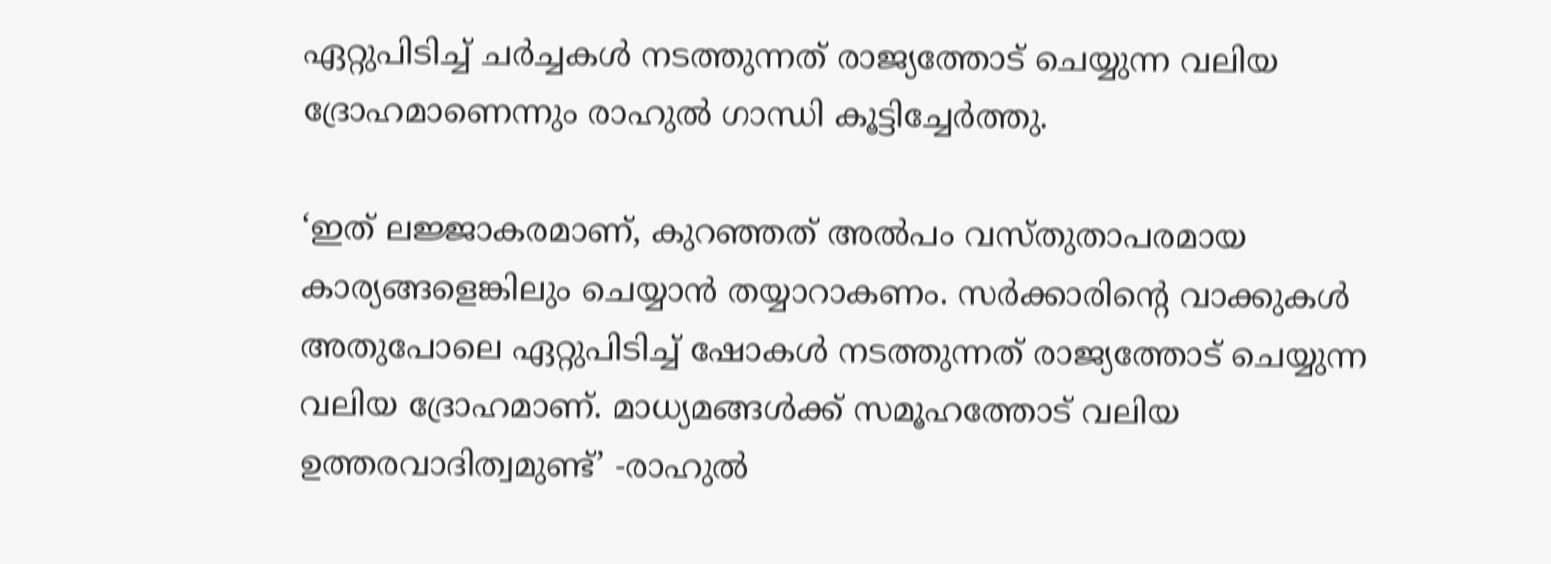ഏറ്റുപിടിച്ച് ചർച്ചകൾ നടത്തുന്നത് രാജ്യത്തോട് ചെയ്യുന്ന വലിയ ദ്രോഹമാണെന്നും രാഹുൽ ഗാന്ധി കൂട്ടിച്ചേർത്തു.

‘ഇത് ലജ്ജാകരമാണ്, കുറഞ്ഞത് അല്‍പം വസ്തുതാപരമായ കാര്യങ്ങളെങ്കിലും ചെയ്യാന്‍ തയ്യാറാകണം. സര്‍ക്കാരിന്റെ വാക്കുകള്‍ അതുപോലെ ഏറ്റുപിടിച്ച് ഷോകള്‍ നടത്തുന്നത് രാജ്യത്തോട് ചെയ്യുന്ന വലിയ ദ്രോഹമാണ്. മാധ്യമങ്ങള്‍ക്ക് സമൂഹത്തോട് വലിയ ഉത്തരവാദിത്വമുണ്ട്’ -രാഹുല്‍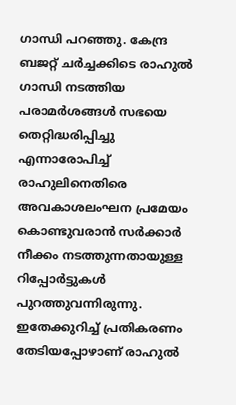ഗാന്ധി പറഞ്ഞു. കേന്ദ്ര ബജറ്റ് ചർച്ചക്കിടെ രാഹുൽ ഗാന്ധി നടത്തിയ പരാമർശങ്ങൾ സഭയെ തെറ്റിദ്ധരിപ്പിച്ചു എന്നാരോപിച്ച് രാഹുലിനെതിരെ അവകാശലംഘന പ്രമേയം കൊണ്ടുവരാൻ സർക്കാർ നീക്കം നടത്തുന്നതായുള്ള റിപ്പോർട്ടുകൾ പുറത്തുവന്നിരുന്നു. ഇതേക്കുറിച്ച് പ്രതികരണം തേടിയപ്പോഴാണ് രാഹുൽ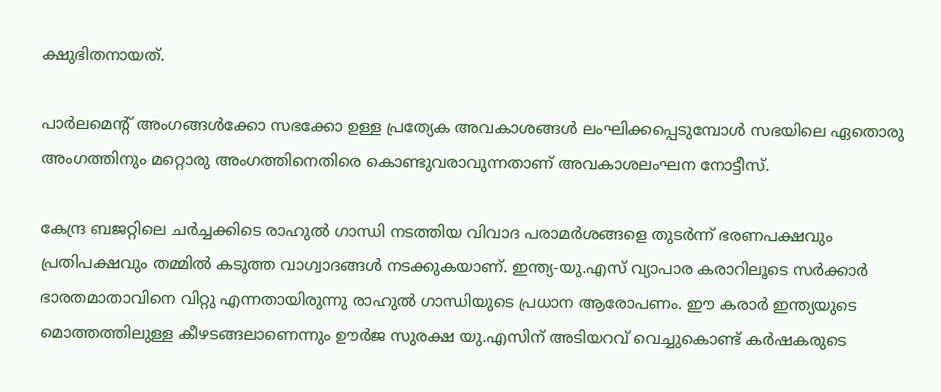ക്ഷുഭിതനായത്.

പാർലമെന്റ് അംഗങ്ങൾക്കോ സഭക്കോ ഉള്ള പ്രത്യേക അവകാശങ്ങൾ ലംഘിക്കപ്പെടുമ്പോൾ സഭയിലെ ഏതൊരു അംഗത്തിനും മറ്റൊരു അംഗത്തിനെതിരെ കൊണ്ടുവരാവുന്നതാണ് അവകാശലംഘന നോട്ടീസ്.

കേന്ദ്ര ബജറ്റിലെ ചര്‍ച്ചക്കിടെ രാഹുൽ ഗാന്ധി നടത്തിയ വിവാദ പരാമര്‍ശങ്ങളെ തുടര്‍ന്ന് ഭരണപക്ഷവും പ്രതിപക്ഷവും തമ്മില്‍ കടുത്ത വാഗ്വാദങ്ങള്‍ നടക്കുകയാണ്. ഇന്ത്യ-യു.എസ് വ്യാപാര കരാറിലൂടെ സർക്കാർ ഭാരതമാതാവിനെ വിറ്റു എന്നതായിരുന്നു രാഹുൽ ഗാന്ധിയുടെ പ്രധാന ആരോപണം. ഈ കരാർ ഇന്ത്യയുടെ മൊത്തത്തിലുള്ള കീഴടങ്ങലാണെന്നും ഊർജ സുരക്ഷ യു.എസിന് അടിയറവ് വെച്ചുകൊണ്ട് കർഷകരുടെ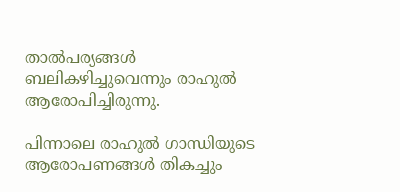താൽപര്യങ്ങൾ ബലികഴിച്ചുവെന്നും രാഹുൽ ആരോപിച്ചിരുന്നു.

പിന്നാലെ രാഹുൽ ഗാന്ധിയുടെ ആരോപണങ്ങൾ തികച്ചും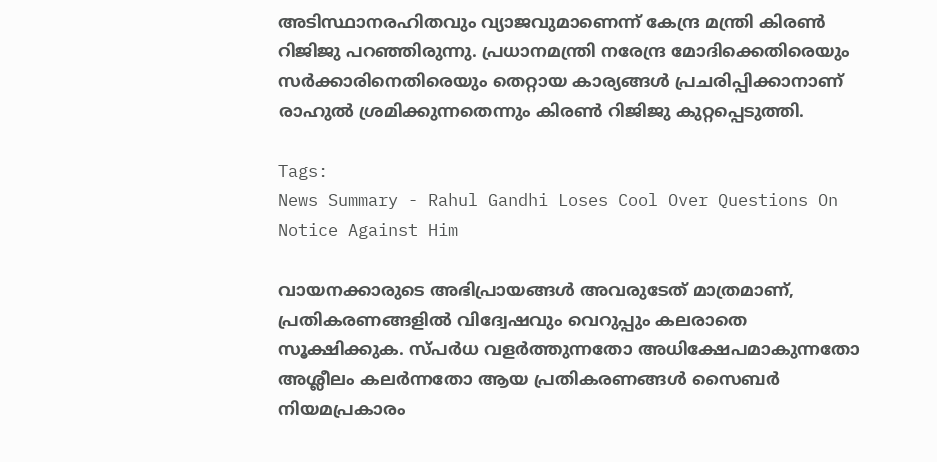അടിസ്ഥാനരഹിതവും വ്യാജവുമാണെന്ന് കേന്ദ്ര മന്ത്രി കിരൺ റിജിജു പറഞ്ഞിരുന്നു. പ്രധാനമന്ത്രി നരേന്ദ്ര മോദിക്കെതിരെയും സർക്കാരിനെതിരെയും തെറ്റായ കാര്യങ്ങൾ പ്രചരിപ്പിക്കാനാണ് രാഹുൽ ശ്രമിക്കുന്നതെന്നും കിരൺ റിജിജു കുറ്റപ്പെടുത്തി.

Tags:
News Summary - Rahul Gandhi Loses Cool Over Questions On Notice Against Him

വായനക്കാരുടെ അഭിപ്രായങ്ങള്‍ അവരുടേത് മാത്രമാണ്, പ്രതികരണങ്ങളിൽ വിദ്വേഷവും വെറുപ്പും കലരാതെ സൂക്ഷിക്കുക. സ്പർധ വളർത്തുന്നതോ അധിക്ഷേപമാകുന്നതോ അശ്ലീലം കലർന്നതോ ആയ പ്രതികരണങ്ങൾ സൈബർ നിയമപ്രകാരം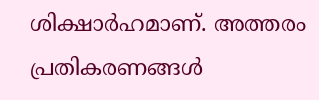ശിക്ഷാർഹമാണ്. അത്തരം പ്രതികരണങ്ങൾ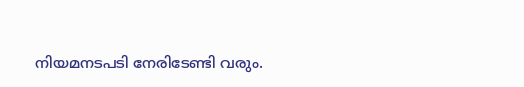നിയമനടപടി നേരിടേണ്ടി വരും.